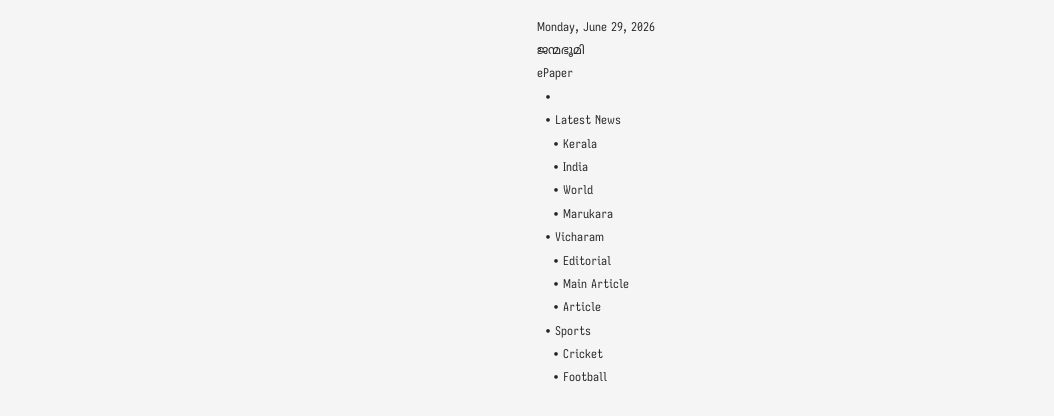Monday, June 29, 2026
ജന്മഭൂമി
ePaper
  •
  • Latest News
    • Kerala
    • India
    • World
    • Marukara
  • Vicharam
    • Editorial
    • Main Article
    • Article
  • Sports
    • Cricket
    • Football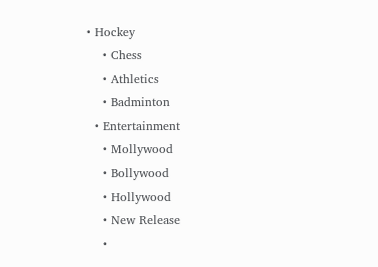• Hockey
    • Chess
    • Athletics
    • Badminton
  • Entertainment
    • Mollywood
    • Bollywood
    • Hollywood
    • New Release
    •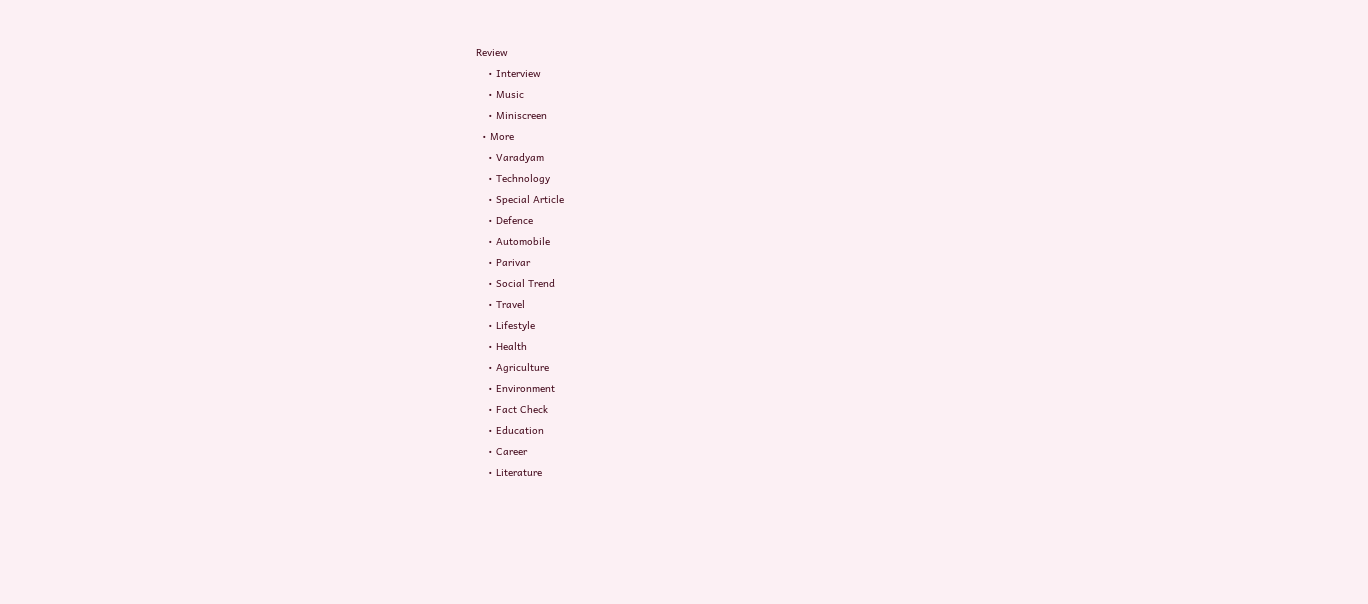Review
    • Interview
    • Music
    • Miniscreen
  • More
    • Varadyam
    • Technology
    • Special Article
    • Defence
    • Automobile
    • Parivar
    • Social Trend
    • Travel
    • Lifestyle
    • Health
    • Agriculture
    • Environment
    • Fact Check
    • Education
    • Career
    • Literature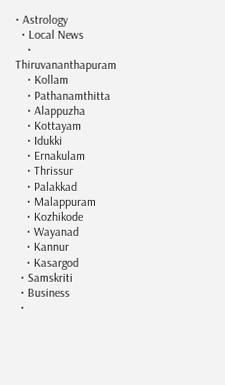• Astrology
  • Local News
    • Thiruvananthapuram
    • Kollam
    • Pathanamthitta
    • Alappuzha
    • Kottayam
    • Idukki
    • Ernakulam
    • Thrissur
    • Palakkad
    • Malappuram
    • Kozhikode
    • Wayanad
    • Kannur
    • Kasargod
  • Samskriti
  • Business
  •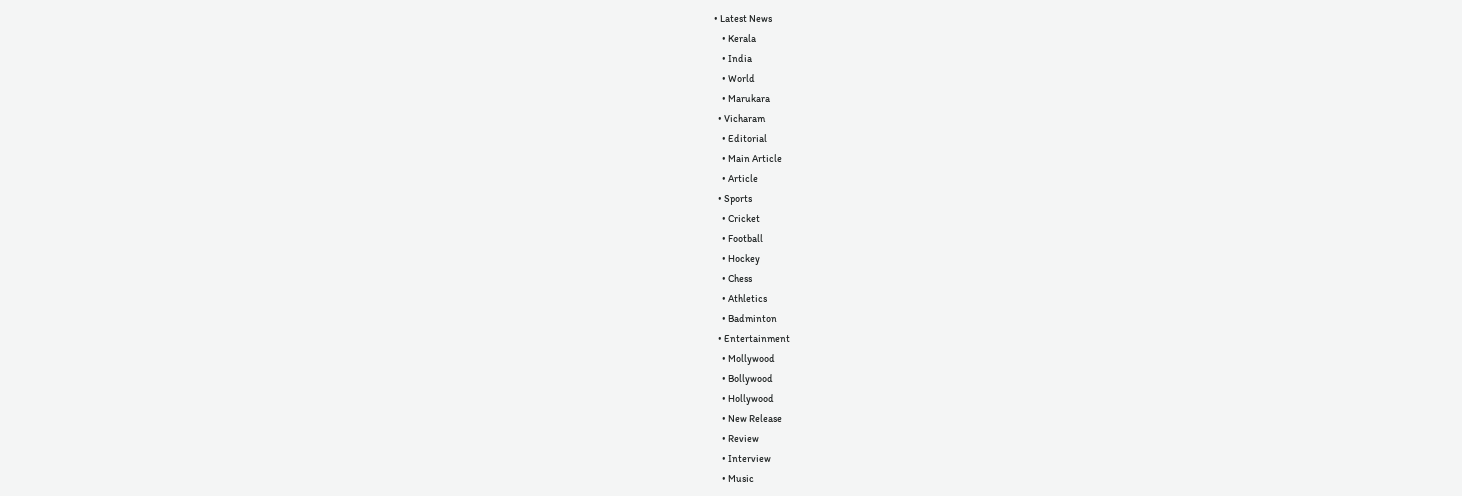• Latest News
    • Kerala
    • India
    • World
    • Marukara
  • Vicharam
    • Editorial
    • Main Article
    • Article
  • Sports
    • Cricket
    • Football
    • Hockey
    • Chess
    • Athletics
    • Badminton
  • Entertainment
    • Mollywood
    • Bollywood
    • Hollywood
    • New Release
    • Review
    • Interview
    • Music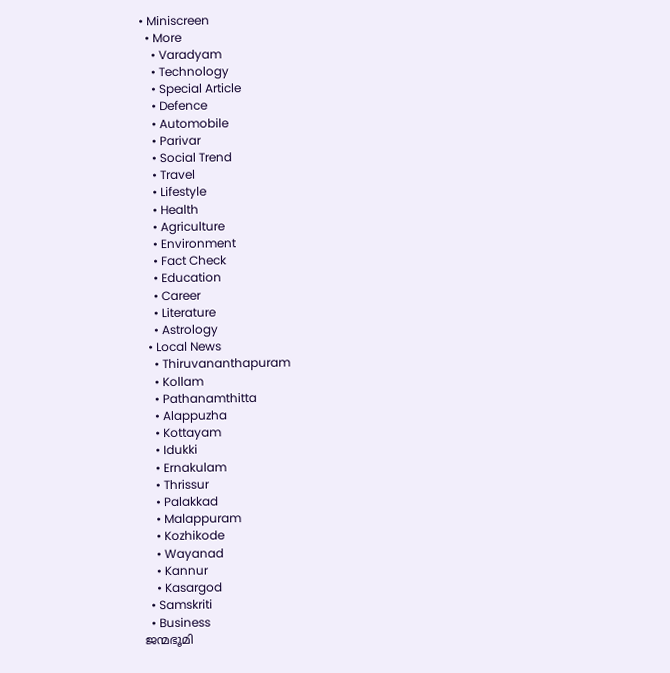• Miniscreen
  • More
    • Varadyam
    • Technology
    • Special Article
    • Defence
    • Automobile
    • Parivar
    • Social Trend
    • Travel
    • Lifestyle
    • Health
    • Agriculture
    • Environment
    • Fact Check
    • Education
    • Career
    • Literature
    • Astrology
  • Local News
    • Thiruvananthapuram
    • Kollam
    • Pathanamthitta
    • Alappuzha
    • Kottayam
    • Idukki
    • Ernakulam
    • Thrissur
    • Palakkad
    • Malappuram
    • Kozhikode
    • Wayanad
    • Kannur
    • Kasargod
  • Samskriti
  • Business
ജന്മഭൂമി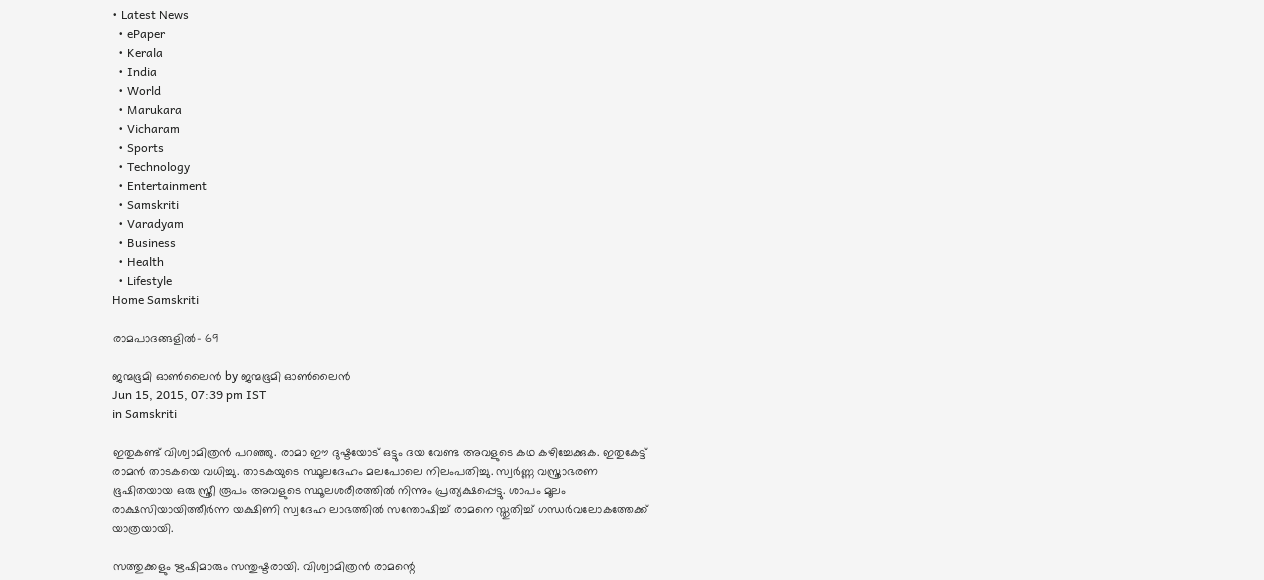• Latest News
  • ePaper
  • Kerala
  • India
  • World
  • Marukara
  • Vicharam
  • Sports
  • Technology
  • Entertainment
  • Samskriti
  • Varadyam
  • Business
  • Health
  • Lifestyle
Home Samskriti

രാമപാദങ്ങളില്‍- 69

ജന്മഭൂമി ഓണ്‍ലൈന്‍ by ജന്മഭൂമി ഓണ്‍ലൈന്‍
Jun 15, 2015, 07:39 pm IST
in Samskriti

ഇതുകണ്ട് വിശ്വാമിത്രന്‍ പറഞ്ഞു. രാമാ ഈ ദുഷ്ടയോട് ഒട്ടും ദയ വേണ്ട അവളുടെ കഥ കഴിച്ചേക്കുക. ഇതുകേട്ട് രാമന്‍ താടകയെ വധിച്ചു. താടകയുടെ സ്ഥൂലദേഹം മലപോലെ നിലംപതിച്ചു. സ്വര്‍ണ്ണ വസ്ത്രാഭരണ ഭൂഷിതയായ ഒരു സ്ത്രീ രൂപം അവളുടെ സ്ഥൂലശരീരത്തില്‍ നിന്നും പ്രത്യക്ഷപ്പെട്ടു. ശാപം മൂലം രാക്ഷസിയായിത്തീര്‍ന്ന യക്ഷിണി സ്വദേഹ ലാഭത്തില്‍ സന്തോഷിച്ച് രാമനെ സ്തുതിച്ച് ഗന്ധര്‍വലോകത്തേക്ക് യാത്രയായി.

സത്തുക്കളും ഋഷിമാരും സന്തുഷ്ടരായി. വിശ്വാമിത്രന്‍ രാമന്റെ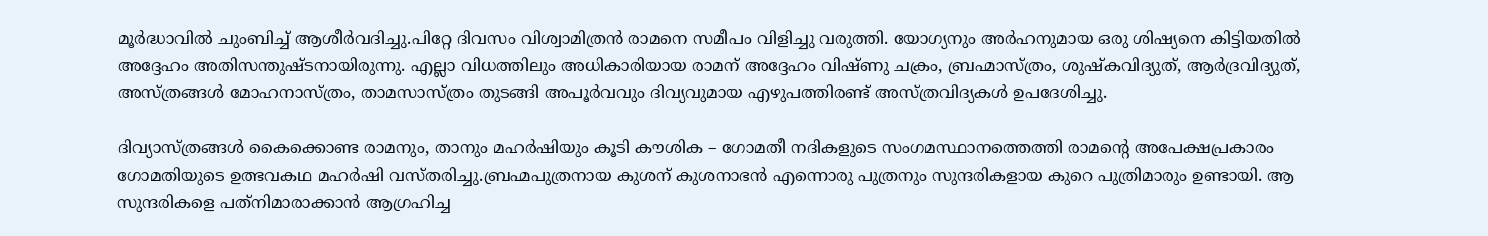മൂര്‍ദ്ധാവില്‍ ചുംബിച്ച് ആശീര്‍വദിച്ചു.പിറ്റേ ദിവസം വിശ്വാമിത്രന്‍ രാമനെ സമീപം വിളിച്ചു വരുത്തി. യോഗ്യനും അര്‍ഹനുമായ ഒരു ശിഷ്യനെ കിട്ടിയതില്‍ അദ്ദേഹം അതിസന്തുഷ്ടനായിരുന്നു. എല്ലാ വിധത്തിലും അധികാരിയായ രാമന് അദ്ദേഹം വിഷ്ണു ചക്രം, ബ്രഹ്മാസ്ത്രം, ശുഷ്‌കവിദ്യുത്, ആര്‍ദ്രവിദ്യുത്, അസ്ത്രങ്ങള്‍ മോഹനാസ്ത്രം, താമസാസ്ത്രം തുടങ്ങി അപൂര്‍വവും ദിവ്യവുമായ എഴുപത്തിരണ്ട് അസ്ത്രവിദ്യകള്‍ ഉപദേശിച്ചു.

ദിവ്യാസ്ത്രങ്ങള്‍ കൈക്കൊണ്ട രാമനും, താനും മഹര്‍ഷിയും കൂടി കൗശിക – ഗോമതീ നദികളുടെ സംഗമസ്ഥാനത്തെത്തി രാമന്റെ അപേക്ഷപ്രകാരം ഗോമതിയുടെ ഉത്ഭവകഥ മഹര്‍ഷി വസ്തരിച്ചു.ബ്രഹ്മപുത്രനായ കുശന് കുശനാഭന്‍ എന്നൊരു പുത്രനും സുന്ദരികളായ കുറെ പുത്രിമാരും ഉണ്ടായി. ആ സുന്ദരികളെ പത്‌നിമാരാക്കാന്‍ ആഗ്രഹിച്ച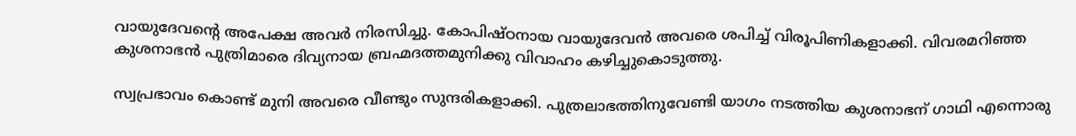വായുദേവന്റെ അപേക്ഷ അവര്‍ നിരസിച്ചു. കോപിഷ്ഠനായ വായുദേവന്‍ അവരെ ശപിച്ച് വിരൂപിണികളാക്കി. വിവരമറിഞ്ഞ കുശനാഭന്‍ പുത്രിമാരെ ദിവ്യനായ ബ്രഹ്മദത്തമുനിക്കു വിവാഹം കഴിച്ചുകൊടുത്തു.

സ്വപ്രഭാവം കൊണ്ട് മുനി അവരെ വീണ്ടും സുന്ദരികളാക്കി. പുത്രലാഭത്തിനുവേണ്ടി യാഗം നടത്തിയ കുശനാഭന് ഗാഥി എന്നൊരു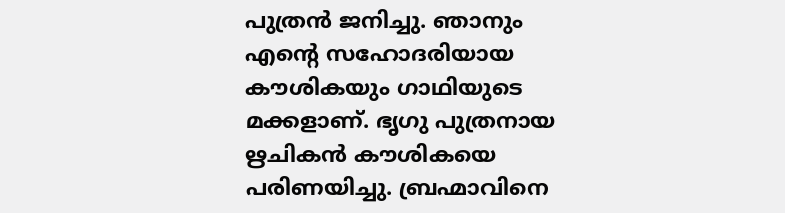പുത്രന്‍ ജനിച്ചു. ഞാനും എന്റെ സഹോദരിയായ കൗശികയും ഗാഥിയുടെ മക്കളാണ്. ഭൃഗു പുത്രനായ ഋചികന്‍ കൗശികയെ പരിണയിച്ചു. ബ്രഹ്മാവിനെ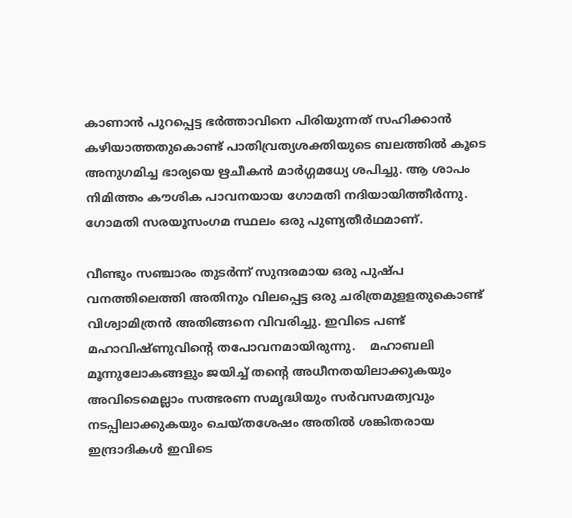കാണാന്‍ പുറപ്പെട്ട ഭര്‍ത്താവിനെ പിരിയുന്നത് സഹിക്കാന്‍ കഴിയാത്തതുകൊണ്ട് പാതിവ്രത്യശക്തിയുടെ ബലത്തില്‍ കൂടെ അനുഗമിച്ച ഭാര്യയെ ഋചീകന്‍ മാര്‍ഗ്ഗമധ്യേ ശപിച്ചു. ആ ശാപം നിമിത്തം കൗശിക പാവനയായ ഗോമതി നദിയായിത്തീര്‍ന്നു. ഗോമതി സരയൂസംഗമ സ്ഥലം ഒരു പുണ്യതീര്‍ഥമാണ്.

വീണ്ടും സഞ്ചാരം തുടര്‍ന്ന് സുന്ദരമായ ഒരു പുഷ്പ വനത്തിലെത്തി അതിനും വിലപ്പെട്ട ഒരു ചരിത്രമുളളതുകൊണ്ട് വിശ്വാമിത്രന്‍ അതിങ്ങനെ വിവരിച്ചു. ഇവിടെ പണ്ട് മഹാവിഷ്ണുവിന്റെ തപോവനമായിരുന്നു.    മഹാബലി മൂന്നുലോകങ്ങളും ജയിച്ച് തന്റെ അധീനതയിലാക്കുകയും അവിടെമെല്ലാം സത്ഭരണ സമൃദ്ധിയും സര്‍വസമത്വവും നടപ്പിലാക്കുകയും ചെയ്തശേഷം അതില്‍ ശങ്കിതരായ ഇന്ദ്രാദികള്‍ ഇവിടെ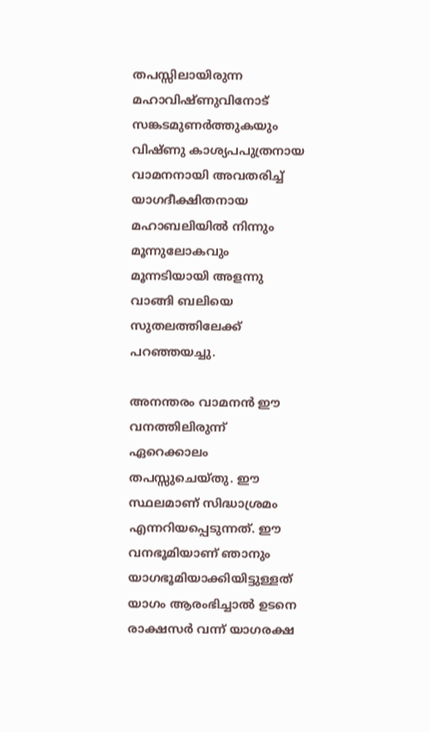തപസ്സിലായിരുന്ന മഹാവിഷ്ണുവിനോട് സങ്കടമുണര്‍ത്തുകയും വിഷ്ണു കാശ്യപപുത്രനായ വാമനനായി അവതരിച്ച് യാഗദീക്ഷിതനായ മഹാബലിയില്‍ നിന്നും മൂന്നുലോകവും മൂന്നടിയായി അളന്നു വാങ്ങി ബലിയെ സുതലത്തിലേക്ക് പറഞ്ഞയച്ചു.

അനന്തരം വാമനന്‍ ഈ വനത്തിലിരുന്ന് ഏറെക്കാലം തപസ്സുചെയ്തു. ഈ സ്ഥലമാണ് സിദ്ധാശ്രമം എന്നറിയപ്പെടുന്നത്. ഈ വനഭൂമിയാണ് ഞാനും യാഗഭൂമിയാക്കിയിട്ടുള്ളത് യാഗം ആരംഭിച്ചാല്‍ ഉടനെ രാക്ഷസര്‍ വന്ന് യാഗരക്ഷ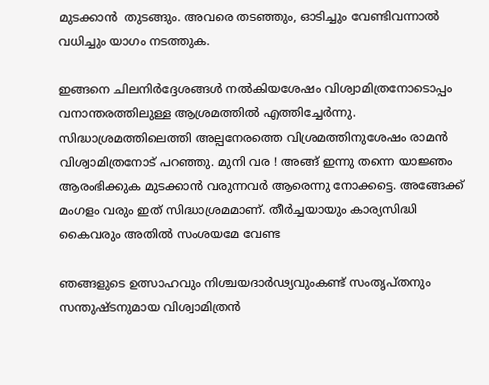മുടക്കാന്‍  തുടങ്ങും. അവരെ തടഞ്ഞും, ഓടിച്ചും വേണ്ടിവന്നാല്‍ വധിച്ചും യാഗം നടത്തുക.

ഇങ്ങനെ ചിലനിര്‍ദ്ദേശങ്ങള്‍ നല്‍കിയശേഷം വിശ്വാമിത്രനോടൊപ്പം  വനാന്തരത്തിലുള്ള ആശ്രമത്തില്‍ എത്തിച്ചേര്‍ന്നു. സിദ്ധാശ്രമത്തിലെത്തി അല്പനേരത്തെ വിശ്രമത്തിനുശേഷം രാമന്‍ വിശ്വാമിത്രനോട് പറഞ്ഞു. മുനി വര ! അങ്ങ് ഇന്നു തന്നെ യാജ്ഞം ആരംഭിക്കുക മുടക്കാന്‍ വരുന്നവര്‍ ആരെന്നു നോക്കട്ടെ. അങ്ങേക്ക് മംഗളം വരും ഇത് സിദ്ധാശ്രമമാണ്. തീര്‍ച്ചയായും കാര്യസിദ്ധി കൈവരും അതില്‍ സംശയമേ വേണ്ട

ഞങ്ങളുടെ ഉത്സാഹവും നിശ്ചയദാര്‍ഢ്യവുംകണ്ട് സംതൃപ്തനും  സന്തുഷ്ടനുമായ വിശ്വാമിത്രന്‍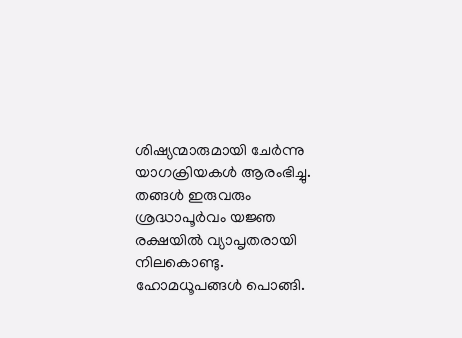ശിഷ്യന്മാരുമായി ചേര്‍ന്നു യാഗക്രിയകള്‍ ആരംഭിച്ചു. തങ്ങള്‍ ഇരുവരും ശ്രദ്ധാപൂര്‍വം യജ്ഞ രക്ഷയില്‍ വ്യാപൃതരായി നിലകൊണ്ടു. ഹോമധൂപങ്ങള്‍ പൊങ്ങി.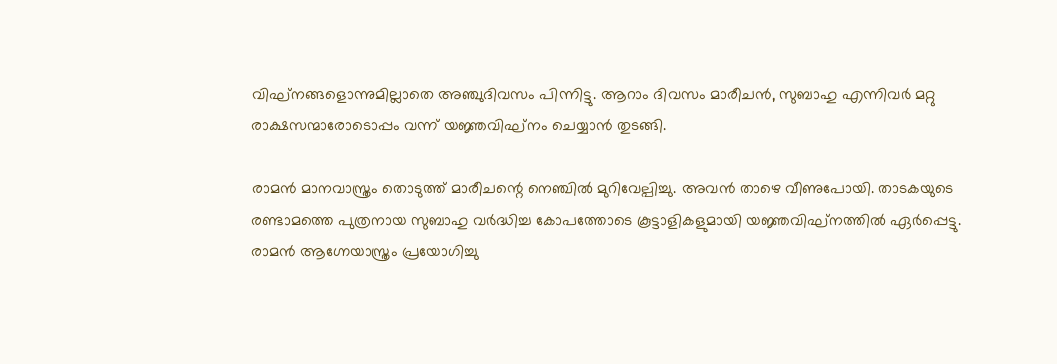വിഘ്‌നങ്ങളൊന്നുമില്ലാതെ അഞ്ചുദിവസം പിന്നിട്ടു. ആറാം ദിവസം മാരീചന്‍, സുബാഹു എന്നിവര്‍ മറ്റു രാക്ഷസന്മാരോടൊപ്പം വന്ന് യജ്ഞവിഘ്‌നം ചെയ്യാന്‍ തുടങ്ങി.

രാമന്‍ മാനവാസ്ത്രം തൊടുത്ത് മാരീചന്റെ നെഞ്ചില്‍ മുറിവേല്പിച്ചു. അവന്‍ താഴെ വീണുപോയി. താടകയുടെ രണ്ടാമത്തെ പുത്രനായ സുബാഹു വര്‍ദ്ധിച്ച കോപത്തോടെ കൂട്ടാളികളുമായി യജ്ഞവിഘ്‌നത്തില്‍ ഏര്‍പ്പെട്ടു. രാമന്‍ ആഗ്നേയാസ്ത്രം പ്രയോഗിച്ചു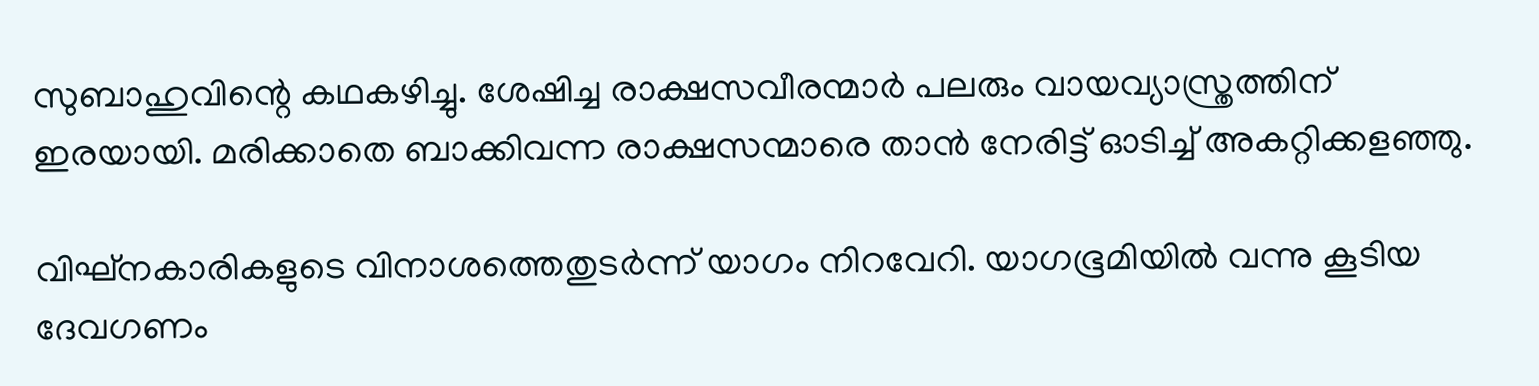സുബാഹുവിന്റെ കഥകഴിച്ചു. ശേഷിച്ച രാക്ഷസവീരന്മാര്‍ പലരും വായവ്യാസ്ത്രത്തിന് ഇരയായി. മരിക്കാതെ ബാക്കിവന്ന രാക്ഷസന്മാരെ താന്‍ നേരിട്ട് ഓടിച്ച് അകറ്റിക്കളഞ്ഞു.

വിഘ്‌നകാരികളുടെ വിനാശത്തെതുടര്‍ന്ന് യാഗം നിറവേറി. യാഗഭൂമിയില്‍ വന്നു കൂടിയ ദേവഗണം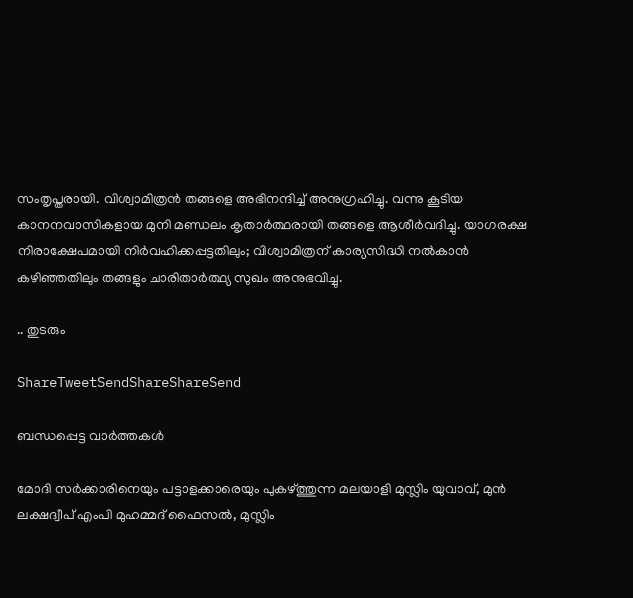സംതൃപ്തരായി. വിശ്വാമിത്രന്‍ തങ്ങളെ അഭിനന്ദിച്ച് അനുഗ്രഹിച്ചു. വന്നു കൂടിയ കാനനവാസികളായ മുനി മണ്ഡലം കൃതാര്‍ത്ഥരായി തങ്ങളെ ആശീര്‍വദിച്ചു. യാഗരക്ഷ നിരാക്ഷേപമായി നിര്‍വഹിക്കപ്പട്ടതിലും; വിശ്വാമിത്രന് കാര്യസിദ്ധി നല്‍കാന്‍ കഴിഞ്ഞതിലും തങ്ങളും ചാരിതാര്‍ത്ഥ്യ സുഖം അനുഭവിച്ചു.

.. തുടരും

ShareTweetSendShareShareSend

ബന്ധപ്പെട്ട വാര്‍ത്തകള്‍

മോദി സര്‍ക്കാരിനെയും പട്ടാളക്കാരെയും പുകഴ്ത്തുന്ന മലയാളി മുസ്ലിം യുവാവ്, മുന്‍ ലക്ഷദ്വീപ് എംപി മുഹമ്മദ് ഫൈസല്‍, മുസ്ലിം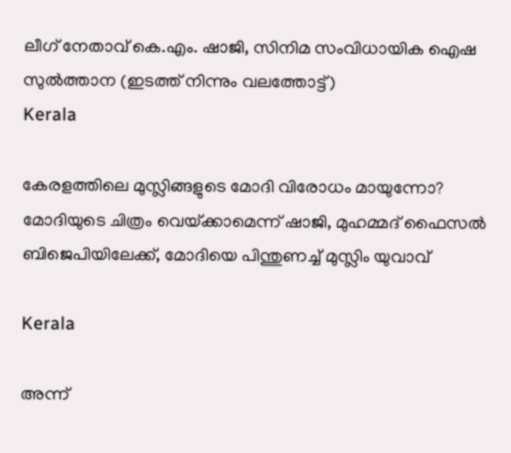ലീഗ് നേതാവ് കെ.എം. ഷാജി, സിനിമ സംവിധായിക ഐഷ സുല്‍ത്താന (ഇടത്ത് നിന്നും വലത്തോട്ട്)
Kerala

കേരളത്തിലെ മുസ്ലിങ്ങളുടെ മോദി വിരോധം മായുന്നോ? മോദിയുടെ ചിത്രം വെയ്‌ക്കാമെന്ന് ഷാജി, മുഹമ്മദ് ഫൈസല്‍ ബിജെപിയിലേക്ക്, മോദിയെ പിന്തുണച്ച് മുസ്ലിം യുവാവ്

Kerala

അന്ന്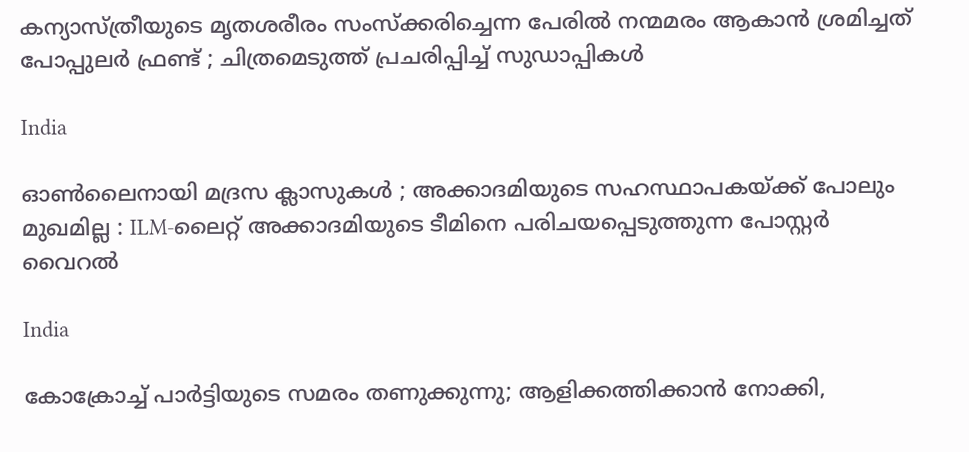കന്യാസ്ത്രീയുടെ മൃതശരീരം സംസ്ക്കരിച്ചെന്ന പേരിൽ നന്മമരം ആകാൻ ശ്രമിച്ചത് പോപ്പുലർ ഫ്രണ്ട് ; ചിത്രമെടുത്ത് പ്രചരിപ്പിച്ച് സുഡാപ്പികൾ

India

ഓൺലൈനായി മദ്രസ ക്ലാസുകൾ ; അക്കാദമിയുടെ സഹസ്ഥാപകയ്‌ക്ക് പോലും മുഖമില്ല : ILM-ലൈറ്റ് അക്കാദമിയുടെ ടീമിനെ പരിചയപ്പെടുത്തുന്ന പോസ്റ്റർ വൈറൽ

India

കോക്രോച്ച് പാര്‍ട്ടിയുടെ സമരം തണുക്കുന്നു; ആളിക്കത്തിക്കാന്‍ നോക്കി,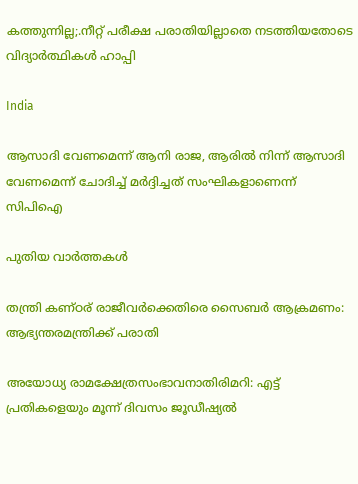കത്തുന്നില്ല;.നീറ്റ് പരീക്ഷ പരാതിയില്ലാതെ നടത്തിയതോടെ വിദ്യാര്‍ത്ഥികള്‍ ഹാപ്പി

India

ആസാദി വേണമെന്ന് ആനി രാജ, ആരില്‍ നിന്ന് ആസാദി വേണമെന്ന് ചോദിച്ച് മര്‍ദ്ദിച്ചത് സംഘികളാണെന്ന് സിപിഐ

പുതിയ വാര്‍ത്തകള്‍

തന്ത്രി കണ്ഠര് രാജീവര്‍ക്കെതിരെ സൈബര്‍ ആക്രമണം: ആഭ്യന്തരമന്ത്രിക്ക് പരാതി

അയോധ്യ രാമക്ഷേത്രസംഭാവനാതിരിമറി: എട്ട് പ്രതികളെയും മൂന്ന് ദിവസം ജൂഡീഷ്യല്‍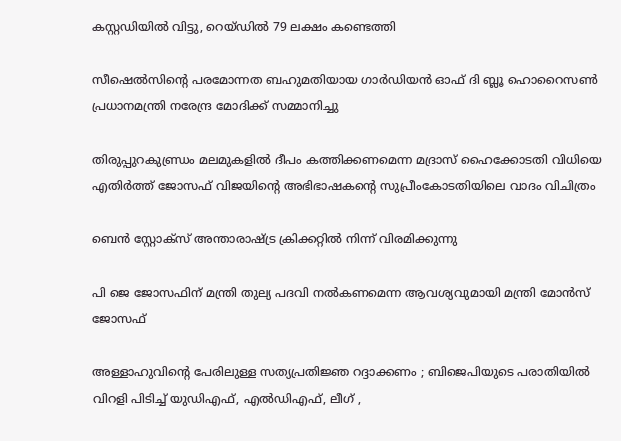കസ്റ്റഡിയില്‍ വിട്ടു, റെയ്ഡില്‍ 79 ലക്ഷം കണ്ടെത്തി

സീഷെല്‍സിന്റെ പരമോന്നത ബഹുമതിയായ ഗാര്‍ഡിയന്‍ ഓഫ് ദി ബ്ലൂ ഹൊറൈസണ്‍ പ്രധാനമന്ത്രി നരേന്ദ്ര മോദിക്ക് സമ്മാനിച്ചു

തിരുപ്പുറകുണ്ഡ്രം മലമുകളില്‍ ദീപം കത്തിക്കണമെന്ന മദ്രാസ് ഹൈക്കോടതി വിധിയെ എതിര്‍ത്ത് ജോസഫ് വിജയിന്റെ അഭിഭാഷകന്റെ സുപ്രീംകോടതിയിലെ വാദം വിചിത്രം

ബെന്‍ സ്റ്റോക്സ് അന്താരാഷ്‌ട്ര ക്രിക്കറ്റില്‍ നിന്ന് വിരമിക്കുന്നു

പി ജെ ജോസഫിന് മന്ത്രി തുല്യ പദവി നല്‍കണമെന്ന ആവശ്യവുമായി മന്ത്രി മോന്‍സ് ജോസഫ്

അള്ളാഹുവിന്റെ പേരിലുള്ള സത്യപ്രതിജ്ഞ റദ്ദാക്കണം ; ബിജെപിയുടെ പരാതിയിൽ വിറളി പിടിച്ച് യുഡിഎഫ്, എൽഡിഎഫ്, ലീഗ് ,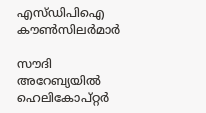എസ്ഡിപിഐ കൗൺസിലർമാർ

സൗദി അറേബ്യയില്‍ ഹെലികോപ്റ്റര്‍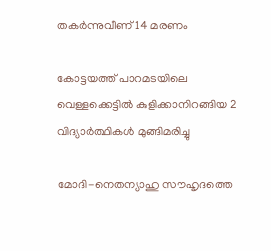തകര്‍ന്നുവീണ് 14 മരണം

കോട്ടയത്ത് പാറമടയിലെ വെള്ളക്കെട്ടില്‍ കുളിക്കാനിറങ്ങിയ 2 വിദ്യാര്‍ത്ഥികള്‍ മുങ്ങിമരിച്ചു

മോദി-നെതന്യാഹു സൗഹൃദത്തെ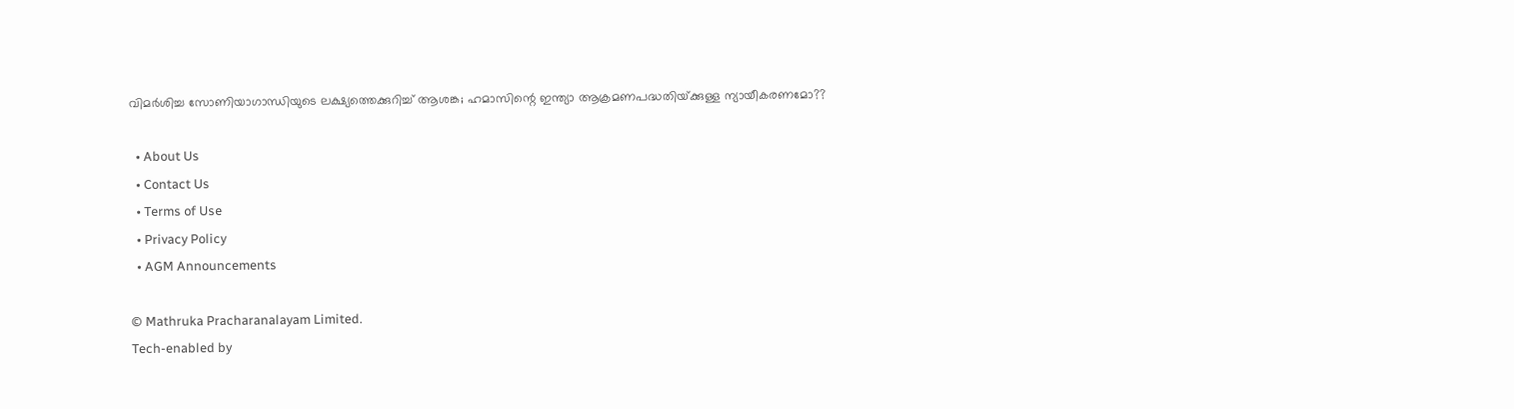വിമര്‍ശിച്ച സോണിയാഗാന്ധിയുടെ ലക്ഷ്യത്തെക്കുറിച്ച് ആശങ്ക; ഹമാസിന്റെ ഇന്ത്യാ ആക്രമണപദ്ധതിയ്‌ക്കുള്ള ന്യായീകരണമോ??

  • About Us
  • Contact Us
  • Terms of Use
  • Privacy Policy
  • AGM Announcements

© Mathruka Pracharanalayam Limited.
Tech-enabled by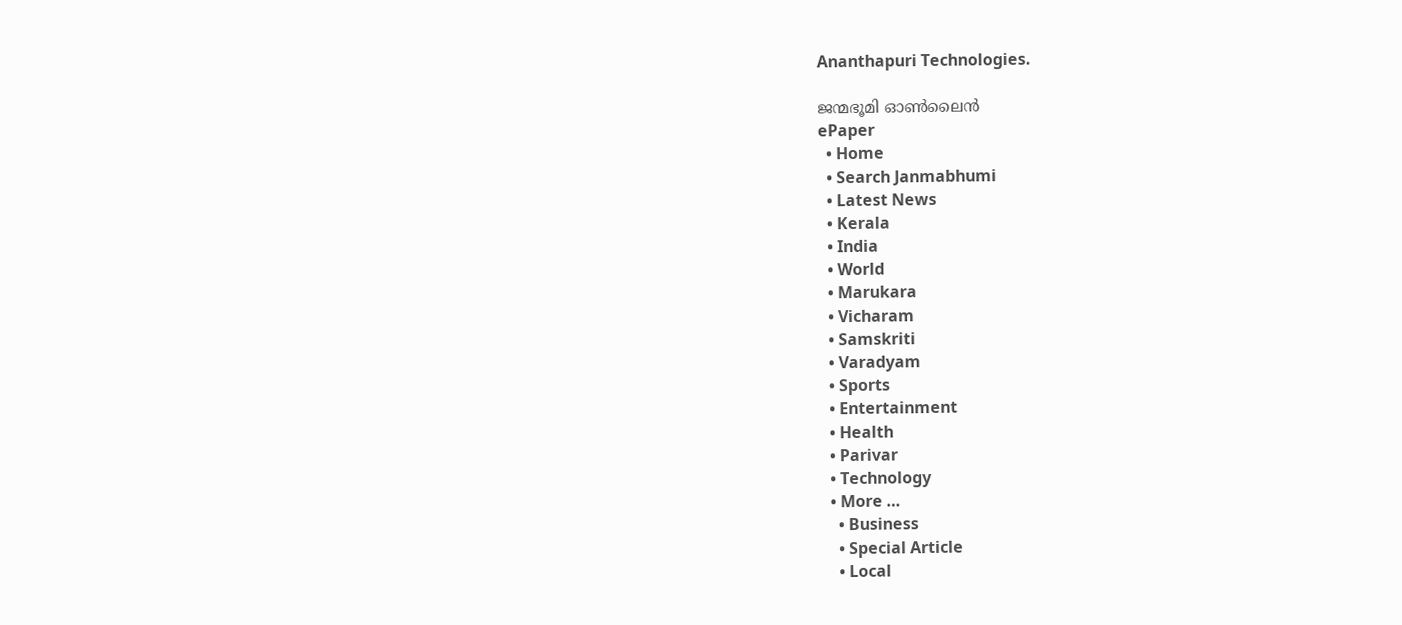Ananthapuri Technologies.

ജന്മഭൂമി ഓണ്‍ലൈന്‍
ePaper
  • Home
  • Search Janmabhumi
  • Latest News
  • Kerala
  • India
  • World
  • Marukara
  • Vicharam
  • Samskriti
  • Varadyam
  • Sports
  • Entertainment
  • Health
  • Parivar
  • Technology
  • More …
    • Business
    • Special Article
    • Local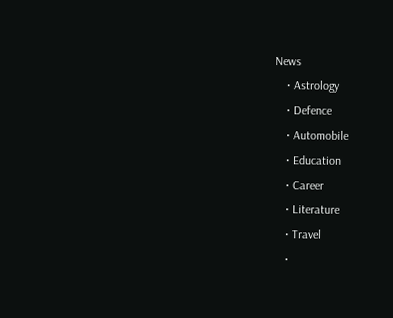News
    • Astrology
    • Defence
    • Automobile
    • Education
    • Career
    • Literature
    • Travel
    •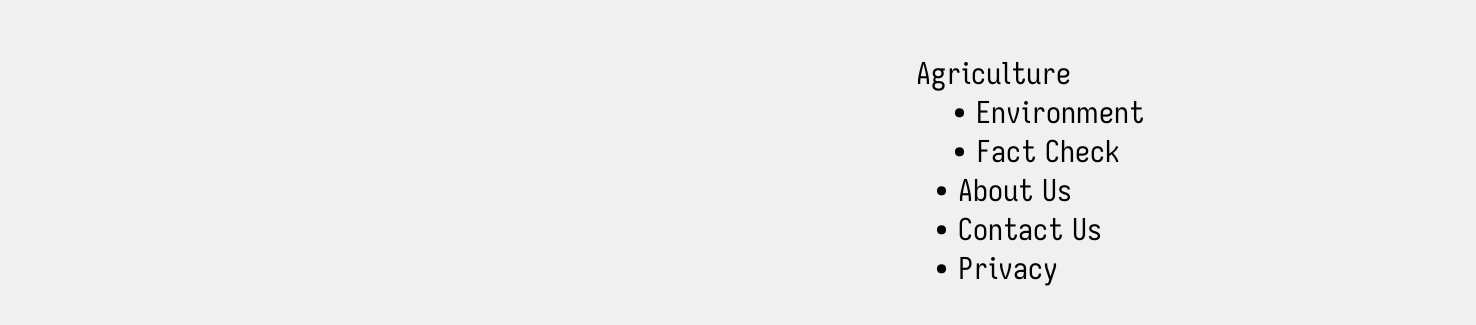Agriculture
    • Environment
    • Fact Check
  • About Us
  • Contact Us
  • Privacy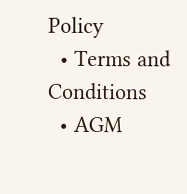Policy
  • Terms and Conditions
  • AGM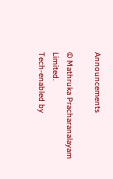Announcements

© Mathruka Pracharanalayam Limited.
Tech-enabled by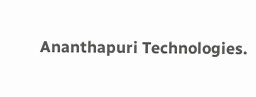Ananthapuri Technologies.